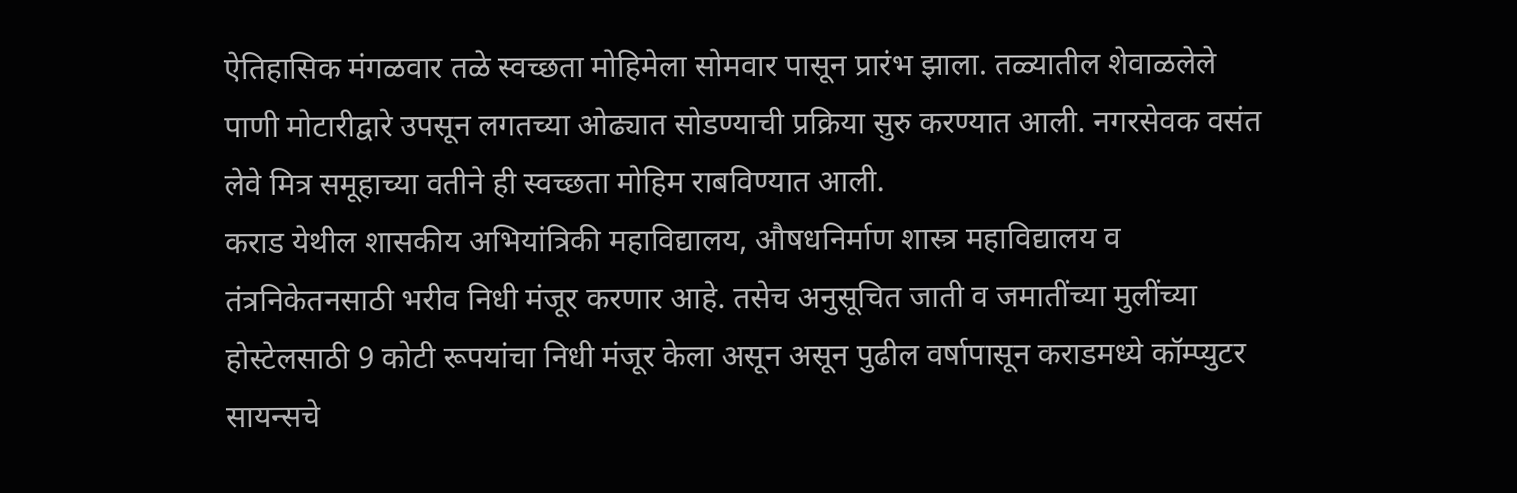ऐतिहासिक मंगळवार तळे स्वच्छता मोहिमेला सोमवार पासून प्रारंभ झाला. तळ्यातील शेवाळलेले पाणी मोटारीद्वारे उपसून लगतच्या ओढ्यात सोडण्याची प्रक्रिया सुरु करण्यात आली. नगरसेवक वसंत लेवे मित्र समूहाच्या वतीने ही स्वच्छता मोहिम राबविण्यात आली.
कराड येथील शासकीय अभियांत्रिकी महाविद्यालय, औषधनिर्माण शास्त्र महाविद्यालय व तंत्रनिकेतनसाठी भरीव निधी मंजूर करणार आहे. तसेच अनुसूचित जाती व जमातींच्या मुलींच्या होस्टेलसाठी 9 कोटी रूपयांचा निधी मंजूर केला असून असून पुढील वर्षापासून कराडमध्ये कॉम्प्युटर सायन्सचे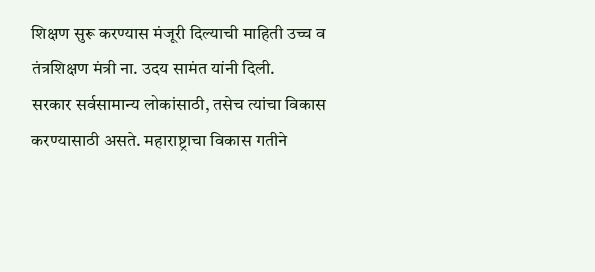शिक्षण सुरू करण्यास मंजूरी दिल्याची माहिती उच्च व तंत्रशिक्षण मंत्री ना. उदय सामंत यांनी दिली.
सरकार सर्वसामान्य लोकांसाठी, तसेच त्यांचा विकास करण्यासाठी असते. महाराष्ट्राचा विकास गतीने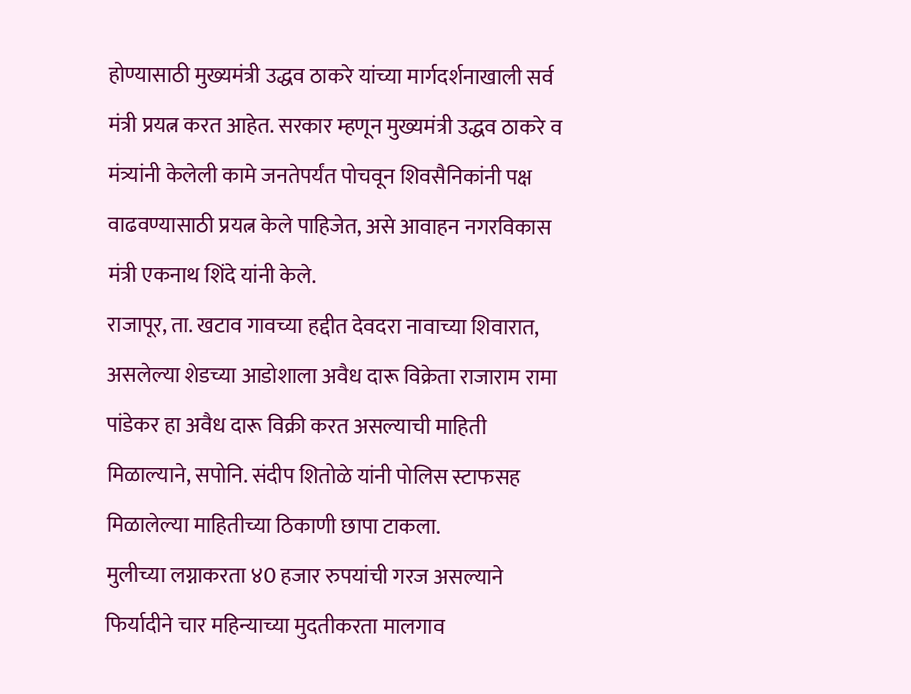होण्यासाठी मुख्यमंत्री उद्धव ठाकरे यांच्या मार्गदर्शनाखाली सर्व मंत्री प्रयत्न करत आहेत. सरकार म्हणून मुख्यमंत्री उद्धव ठाकरे व मंत्र्यांनी केलेली कामे जनतेपर्यंत पोचवून शिवसैनिकांनी पक्ष वाढवण्यासाठी प्रयत्न केले पाहिजेत, असे आवाहन नगरविकास मंत्री एकनाथ शिंदे यांनी केले.
राजापूर, ता. खटाव गावच्या हद्दीत देवदरा नावाच्या शिवारात, असलेल्या शेडच्या आडोशाला अवैध दारू विक्रेता राजाराम रामा पांडेकर हा अवैध दारू विक्री करत असल्याची माहिती मिळाल्याने, सपोनि. संदीप शितोळे यांनी पोलिस स्टाफसह मिळालेल्या माहितीच्या ठिकाणी छापा टाकला.
मुलीच्या लग्नाकरता ४0 हजार रुपयांची गरज असल्याने फिर्यादीने चार महिन्याच्या मुदतीकरता मालगाव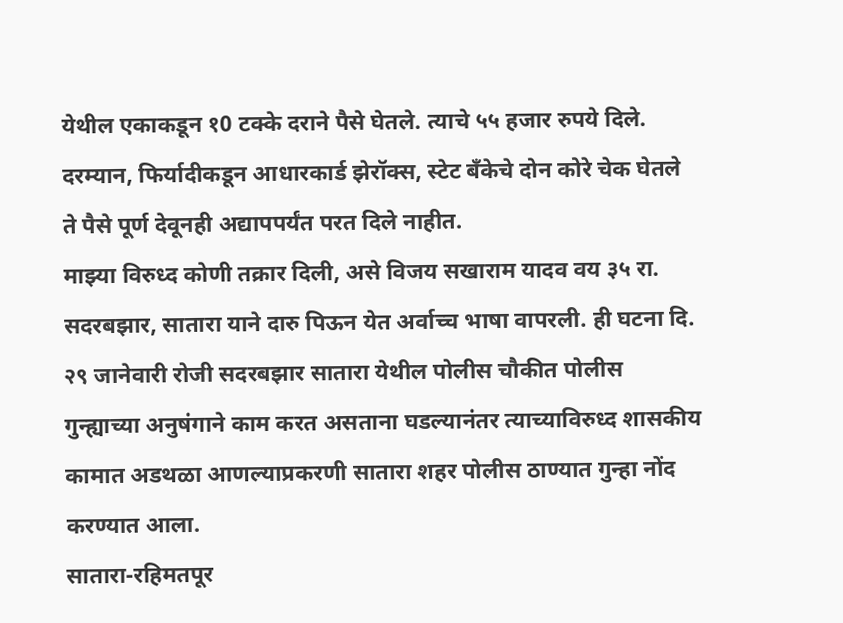येथील एकाकडून १0 टक्के दराने पैसे घेतले. त्याचे ५५ हजार रुपये दिले. दरम्यान, फिर्यादीकडून आधारकार्ड झेरॉक्स, स्टेट बँकेचे दोन कोरे चेक घेतले ते पैसे पूर्ण देवूनही अद्यापपर्यंत परत दिले नाहीत.
माझ्या विरुध्द कोणी तक्रार दिली, असे विजय सखाराम यादव वय ३५ रा. सदरबझार, सातारा याने दारु पिऊन येत अर्वाच्च भाषा वापरली. ही घटना दि. २९ जानेवारी रोजी सदरबझार सातारा येथील पोलीस चौकीत पोलीस गुन्ह्याच्या अनुषंगाने काम करत असताना घडल्यानंतर त्याच्याविरुध्द शासकीय कामात अडथळा आणल्याप्रकरणी सातारा शहर पोलीस ठाण्यात गुन्हा नोंद करण्यात आला.
सातारा-रहिमतपूर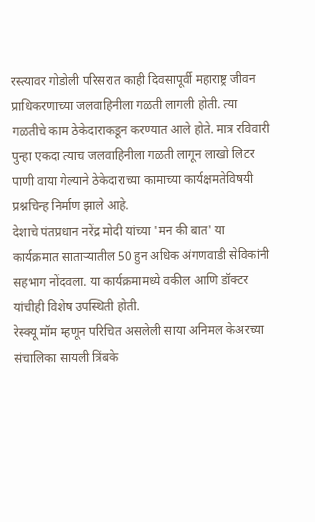रस्त्यावर गोडोली परिसरात काही दिवसापूर्वी महाराष्ट्र जीवन प्राधिकरणाच्या जलवाहिनीला गळती लागली होती. त्या गळतीचे काम ठेकेदाराकडून करण्यात आले होते. मात्र रविवारी पुन्हा एकदा त्याच जलवाहिनीला गळती लागून लाखो लिटर पाणी वाया गेल्याने ठेकेदाराच्या कामाच्या कार्यक्षमतेविषयी प्रश्नचिन्ह निर्माण झाले आहे.
देशाचे पंतप्रधान नरेंद्र मोदी यांच्या 'मन की बात' या कार्यक्रमात साताऱ्यातील 50 हुन अधिक अंगणवाडी सेविकांनी सहभाग नोंदवला. या कार्यक्रमामध्ये वकील आणि डॉक्टर यांचीही विशेष उपस्थिती होती.
रेस्क्यू मॉम म्हणून परिचित असलेली साया अनिमल केअरच्या संचालिका सायली त्रिंबके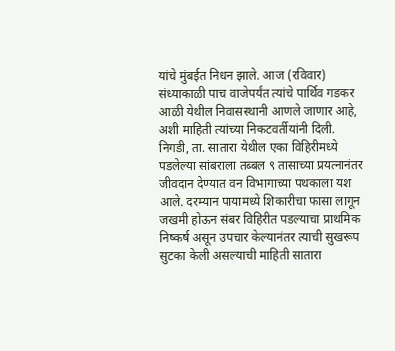यांचे मुंबईत निधन झाले. आज (रविवार) संध्याकाळी पाच वाजेपर्यंत त्यांचे पार्थिव गडकर आळी येथील निवासस्थानी आणले जाणार आहे, अशी माहिती त्यांच्या निकटवर्तीयांनी दिली.
निगडी, ता. सातारा येथील एका विहिरीमध्ये पडलेल्या सांबराला तब्बल ९ तासाच्या प्रयत्नानंतर जीवदान देण्यात वन विभागाच्या पथकाला यश आले. दरम्यान पायामध्ये शिकारीचा फासा लागून जखमी होऊन संबर विहिरीत पडल्याचा प्राथमिक निष्कर्ष असून उपचार केल्यानंतर त्याची सुखरूप सुटका केली असल्याची माहिती सातारा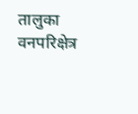तालुका वनपरिक्षेत्र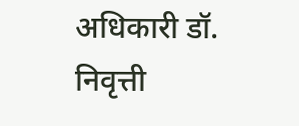अधिकारी डॉ. निवृत्ती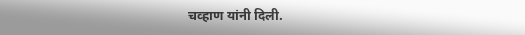चव्हाण यांनी दिली.